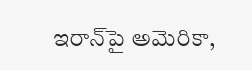ఇరాన్‌పై అమెరికా,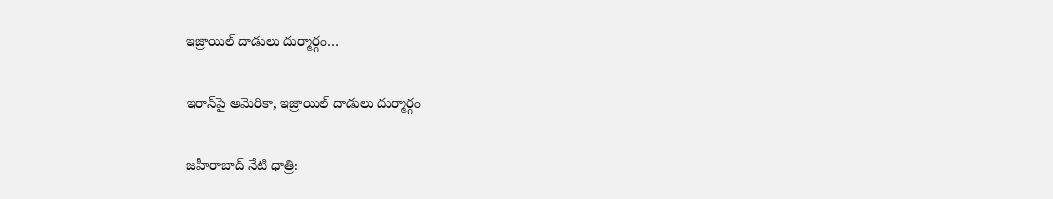ఇజ్రాయిల్‌ దాడులు దుర్మార్గం…

ఇరాన్‌పై అమెరికా, ఇజ్రాయిల్‌ దాడులు దుర్మార్గం

జహీరాబాద్ నేటి ధాత్రి: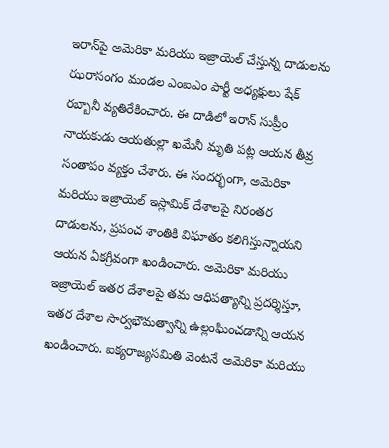ఇరాన్‌పై అమెరికా మరియు ఇజ్రాయెల్ చేస్తున్న దాడులను ఝరాసంగం మండల ఎంఐఎం పార్టీ అధ్యక్షులు షేక్ రబ్బానీ వ్యతిరేకించారు. ఈ దాడిలో ఇరాన్ సుప్రీం నాయకుడు ఆయతుల్లా ఖమేనీ మృతి పట్ల ఆయన తీవ్ర సంతాపం వ్యక్తం చేశారు. ఈ సందర్భంగా, అమెరికా మరియు ఇజ్రాయెల్ ఇస్లామిక్ దేశాలపై నిరంతర దాడులను, ప్రపంచ శాంతికి విఘాతం కలిగిస్తున్నాయని ఆయన ఏకగ్రీవంగా ఖండించారు. అమెరికా మరియు ఇజ్రాయెల్ ఇతర దేశాలపై తమ ఆధిపత్యాన్ని ప్రదర్శిస్తూ, ఇతర దేశాల సార్వభౌమత్వాన్ని ఉల్లంఘించడాన్ని ఆయన ఖండించారు. ఐక్యరాజ్యసమితి వెంటనే అమెరికా మరియు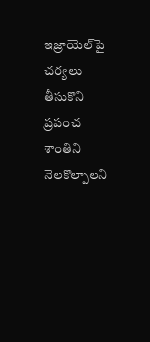ఇజ్రాయెల్‌పై చర్యలు తీసుకొని ప్రపంచ శాంతిని నెలకొల్పాలని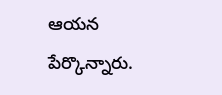ఆయన పేర్కొన్నారు.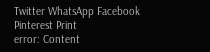Twitter WhatsApp Facebook Pinterest Print
error: Content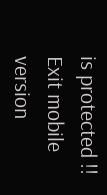is protected !!
Exit mobile version